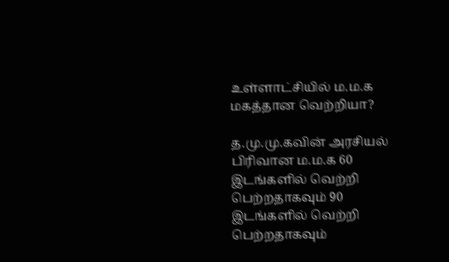உள்ளாட்சியில் ம.ம.க மகத்தான வெற்றியா?

த.மு.மு.கவின் அரசியல் பிரிவான ம.ம.க 60 இடங்களில் வெற்றி பெற்றதாகவும் 90 இடங்களில் வெற்றி பெற்றதாகவும்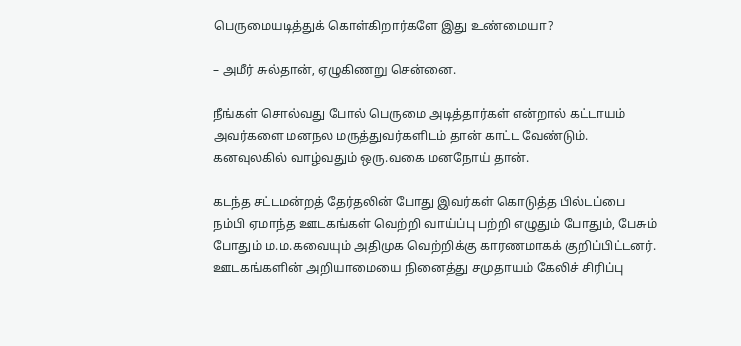பெருமையடித்துக் கொள்கிறார்களே இது உண்மையா?

– அமீர் சுல்தான், ஏழுகிணறு சென்னை.

நீங்கள் சொல்வது போல் பெருமை அடித்தார்கள் என்றால் கட்டாயம் அவர்களை மனநல மருத்துவர்களிடம் தான் காட்ட வேண்டும். கனவுலகில் வாழ்வதும் ஒரு.வகை மனநோய் தான்.

கடந்த சட்டமன்றத் தேர்தலின் போது இவர்கள் கொடுத்த பில்டப்பை நம்பி ஏமாந்த ஊடகங்கள் வெற்றி வாய்ப்பு பற்றி எழுதும் போதும், பேசும் போதும் ம.ம.கவையும் அதிமுக வெற்றிக்கு காரணமாகக் குறிப்பிட்டனர். ஊடகங்களின் அறியாமையை நினைத்து சமுதாயம் கேலிச் சிரிப்பு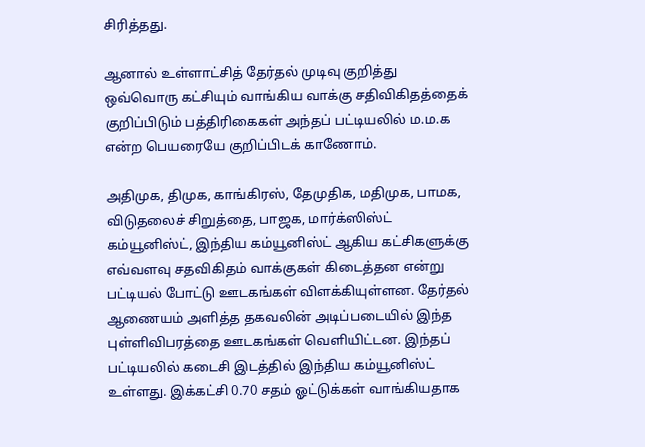சிரித்தது.

ஆனால் உள்ளாட்சித் தேர்தல் முடிவு குறித்து ஒவ்வொரு கட்சியும் வாங்கிய வாக்கு சதிவிகிதத்தைக் குறிப்பிடும் பத்திரிகைகள் அந்தப் பட்டியலில் ம.ம.க என்ற பெயரையே குறிப்பிடக் காணோம்.

அதிமுக, திமுக, காங்கிரஸ், தேமுதிக, மதிமுக, பாமக, விடுதலைச் சிறுத்தை, பாஜக, மார்க்ஸிஸ்ட் கம்யூனிஸ்ட், இந்திய கம்யூனிஸ்ட் ஆகிய கட்சிகளுக்கு எவ்வளவு சதவிகிதம் வாக்குகள் கிடைத்தன என்று பட்டியல் போட்டு ஊடகங்கள் விளக்கியுள்ளன. தேர்தல் ஆணையம் அளித்த தகவலின் அடிப்படையில் இந்த புள்ளிவிபரத்தை ஊடகங்கள் வெளியிட்டன. இந்தப் பட்டியலில் கடைசி இடத்தில் இந்திய கம்யூனிஸ்ட் உள்ளது. இக்கட்சி 0.70 சதம் ஓட்டுக்கள் வாங்கியதாக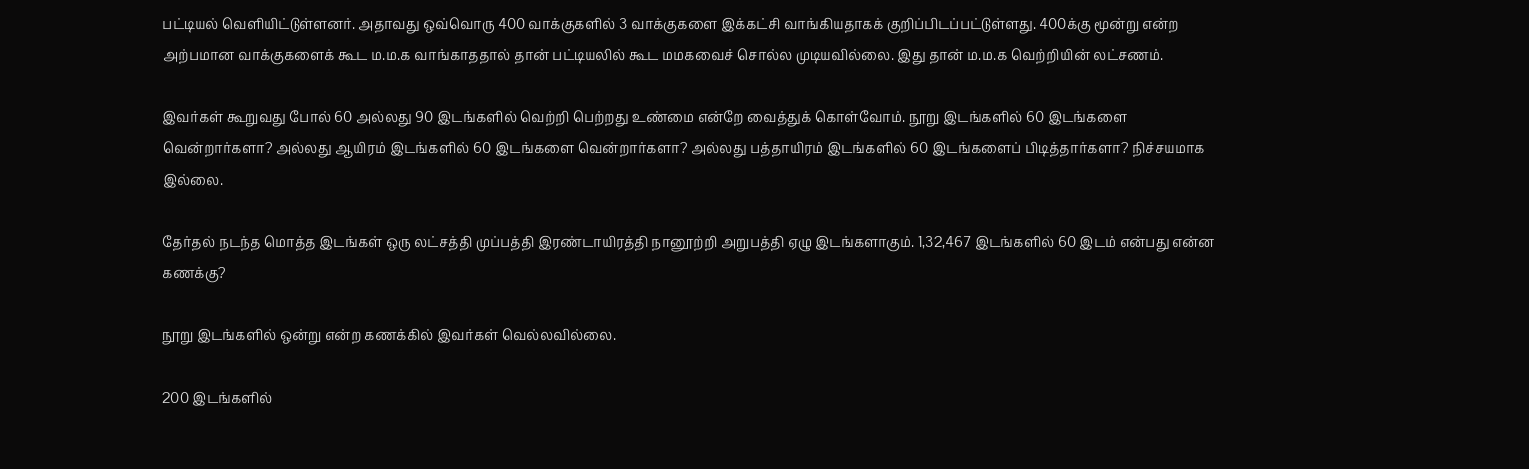பட்டியல் வெளியிட்டுள்ளனர். அதாவது ஒவ்வொரு 400 வாக்குகளில் 3 வாக்குகளை இக்கட்சி வாங்கியதாகக் குறிப்பிடப்பட்டுள்ளது. 400க்கு மூன்று என்ற அற்பமான வாக்குகளைக் கூட ம.ம.க வாங்காததால் தான் பட்டியலில் கூட மமகவைச் சொல்ல முடியவில்லை. இது தான் ம.ம.க வெற்றியின் லட்சணம்.

இவர்கள் கூறுவது போல் 60 அல்லது 90 இடங்களில் வெற்றி பெற்றது உண்மை என்றே வைத்துக் கொள்வோம். நூறு இடங்களில் 60 இடங்களை வென்றார்களா? அல்லது ஆயிரம் இடங்களில் 60 இடங்களை வென்றார்களா? அல்லது பத்தாயிரம் இடங்களில் 60 இடங்களைப் பிடித்தார்களா? நிச்சயமாக இல்லை.

தேர்தல் நடந்த மொத்த இடங்கள் ஒரு லட்சத்தி முப்பத்தி இரண்டாயிரத்தி நானூற்றி அறுபத்தி ஏழு இடங்களாகும். 1,32,467 இடங்களில் 60 இடம் என்பது என்ன கணக்கு?

நூறு இடங்களில் ஒன்று என்ற கணக்கில் இவர்கள் வெல்லவில்லை.

200 இடங்களில்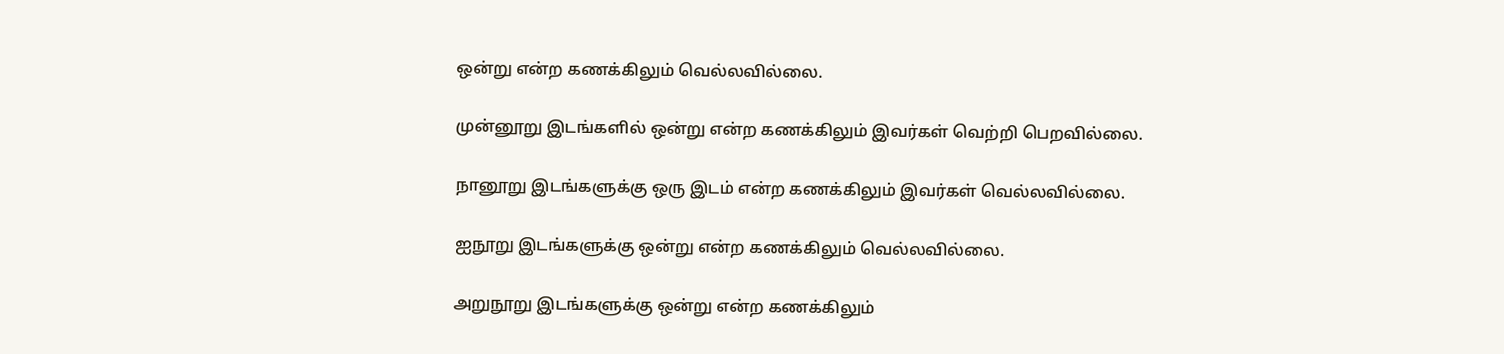ஒன்று என்ற கணக்கிலும் வெல்லவில்லை.

முன்னூறு இடங்களில் ஒன்று என்ற கணக்கிலும் இவர்கள் வெற்றி பெறவில்லை.

நானூறு இடங்களுக்கு ஒரு இடம் என்ற கணக்கிலும் இவர்கள் வெல்லவில்லை.

ஐநூறு இடங்களுக்கு ஒன்று என்ற கணக்கிலும் வெல்லவில்லை.

அறுநூறு இடங்களுக்கு ஒன்று என்ற கணக்கிலும்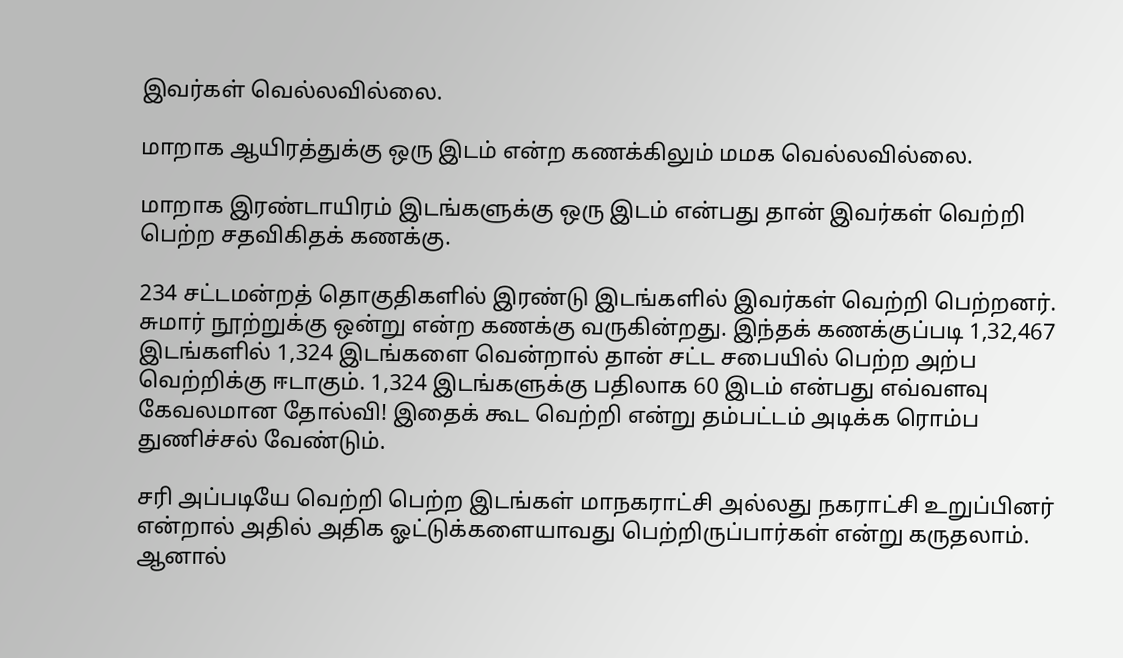இவர்கள் வெல்லவில்லை.

மாறாக ஆயிரத்துக்கு ஒரு இடம் என்ற கணக்கிலும் மமக வெல்லவில்லை.

மாறாக இரண்டாயிரம் இடங்களுக்கு ஒரு இடம் என்பது தான் இவர்கள் வெற்றி பெற்ற சதவிகிதக் கணக்கு.

234 சட்டமன்றத் தொகுதிகளில் இரண்டு இடங்களில் இவர்கள் வெற்றி பெற்றனர். சுமார் நூற்றுக்கு ஒன்று என்ற கணக்கு வருகின்றது. இந்தக் கணக்குப்படி 1,32,467 இடங்களில் 1,324 இடங்களை வென்றால் தான் சட்ட சபையில் பெற்ற அற்ப வெற்றிக்கு ஈடாகும். 1,324 இடங்களுக்கு பதிலாக 60 இடம் என்பது எவ்வளவு கேவலமான தோல்வி! இதைக் கூட வெற்றி என்று தம்பட்டம் அடிக்க ரொம்ப துணிச்சல் வேண்டும்.

சரி அப்படியே வெற்றி பெற்ற இடங்கள் மாநகராட்சி அல்லது நகராட்சி உறுப்பினர் என்றால் அதில் அதிக ஓட்டுக்களையாவது பெற்றிருப்பார்கள் என்று கருதலாம். ஆனால்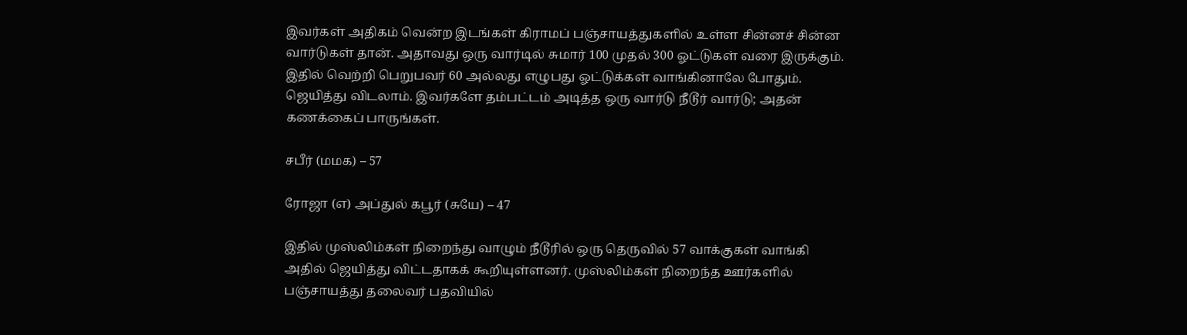இவர்கள் அதிகம் வென்ற இடங்கள் கிராமப் பஞ்சாயத்துகளில் உள்ள சின்னச் சின்ன வார்டுகள் தான். அதாவது ஒரு வார்டில் சுமார் 100 முதல் 300 ஓட்டுகள் வரை இருக்கும். இதில் வெற்றி பெறுபவர் 60 அல்லது எழுபது ஓட்டுக்கள் வாங்கினாலே போதும். ஜெயித்து விடலாம். இவர்களே தம்பட்டம் அடித்த ஒரு வார்டு நீடூர் வார்டு; அதன் கணக்கைப் பாருங்கள்.

சபீர் (மமக) – 57

ரோஜா (எ) அப்துல் கபூர் (சுயே) – 47

இதில் முஸ்லிம்கள் நிறைந்து வாழும் நீடூரில் ஒரு தெருவில் 57 வாக்குகள் வாங்கி அதில் ஜெயித்து விட்டதாகக் கூறியுள்ளனர். முஸ்லிம்கள் நிறைந்த ஊர்களில் பஞ்சாயத்து தலைவர் பதவியில்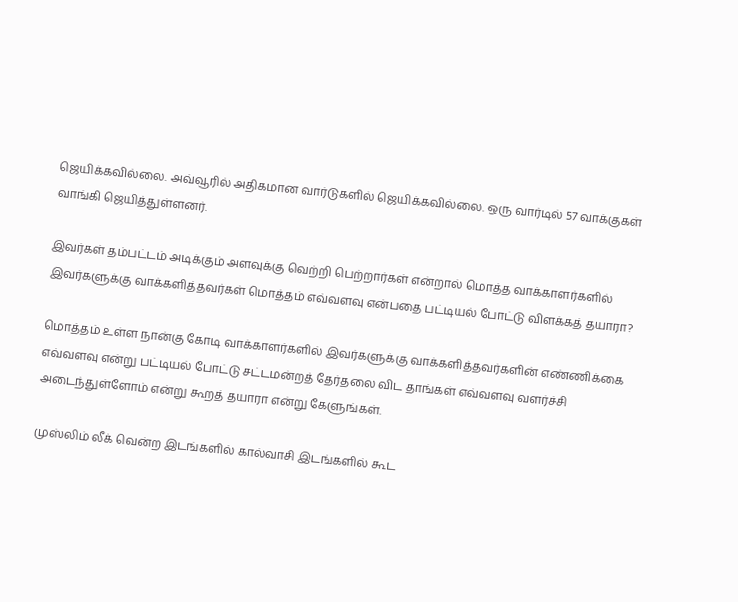ஜெயிக்கவில்லை. அவ்வூரில் அதிகமான வார்டுகளில் ஜெயிக்கவில்லை. ஒரு வார்டில் 57 வாக்குகள் வாங்கி ஜெயித்துள்ளனர்.

இவர்கள் தம்பட்டம் அடிக்கும் அளவுக்கு வெற்றி பெற்றார்கள் என்றால் மொத்த வாக்காளர்களில் இவர்களுக்கு வாக்களித்தவர்கள் மொத்தம் எவ்வளவு என்பதை பட்டியல் போட்டு விளக்கத் தயாரா?

மொத்தம் உள்ள நான்கு கோடி வாக்காளர்களில் இவர்களுக்கு வாக்களித்தவர்களின் எண்ணிக்கை எவ்வளவு என்று பட்டியல் போட்டு சட்டமன்றத் தேர்தலை விட தாங்கள் எவ்வளவு வளர்ச்சி அடைந்துள்ளோம் என்று கூறத் தயாரா என்று கேளுங்கள்.

முஸ்லிம் லீக் வென்ற இடங்களில் கால்வாசி இடங்களில் கூட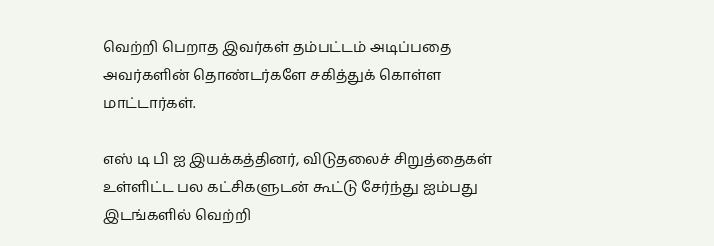வெற்றி பெறாத இவர்கள் தம்பட்டம் அடிப்பதை அவர்களின் தொண்டர்களே சகித்துக் கொள்ள மாட்டார்கள்.

எஸ் டி பி ஐ இயக்கத்தினர், விடுதலைச் சிறுத்தைகள் உள்ளிட்ட பல கட்சிகளுடன் கூட்டு சேர்ந்து ஐம்பது இடங்களில் வெற்றி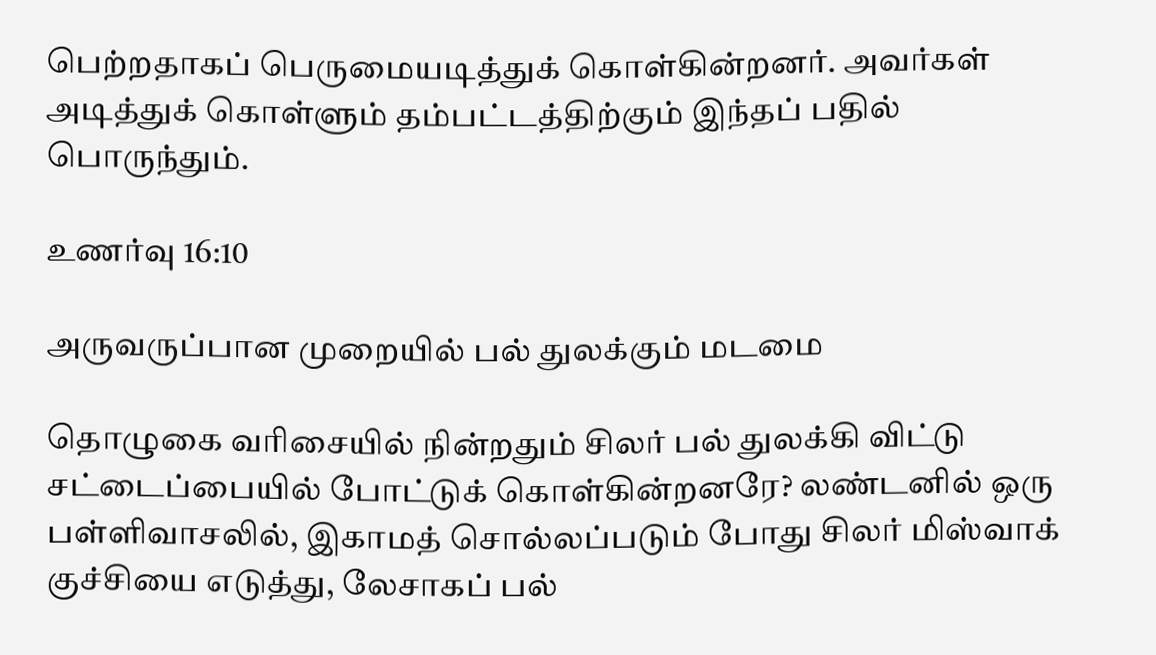பெற்றதாகப் பெருமையடித்துக் கொள்கின்றனர். அவர்கள் அடித்துக் கொள்ளும் தம்பட்டத்திற்கும் இந்தப் பதில் பொருந்தும்.

உணர்வு 16:10

அருவருப்பான முறையில் பல் துலக்கும் மடமை

தொழுகை வரிசையில் நின்றதும் சிலர் பல் துலக்கி விட்டு சட்டைப்பையில் போட்டுக் கொள்கின்றனரே? லண்டனில் ஒரு பள்ளிவாசலில், இகாமத் சொல்லப்படும் போது சிலர் மிஸ்வாக் குச்சியை எடுத்து, லேசாகப் பல்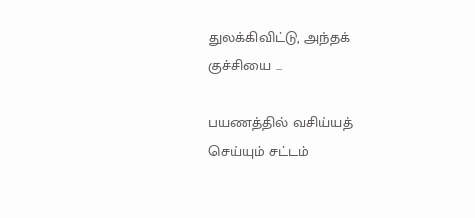துலக்கிவிட்டு, அந்தக் குச்சியை ...

பயணத்தில் வசிய்யத் செய்யும் சட்டம்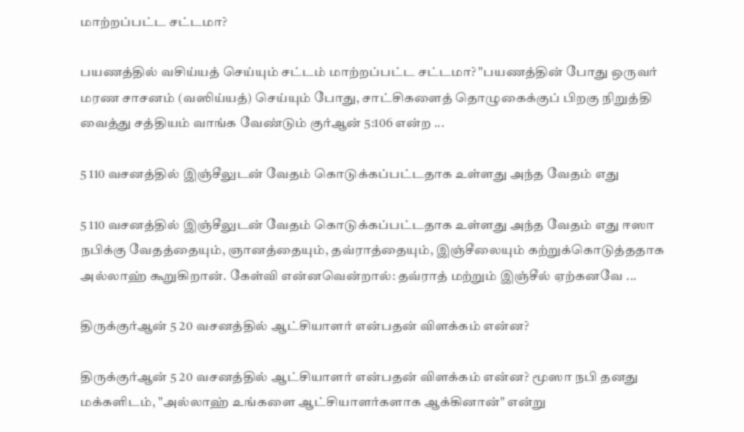மாற்றப்பட்ட சட்டமா?

பயணத்தில் வசிய்யத் செய்யும் சட்டம் மாற்றப்பட்ட சட்டமா? "பயணத்தின் போது ஒருவர் மரண சாசனம் (வஸிய்யத்) செய்யும் போது, சாட்சிகளைத் தொழுகைக்குப் பிறகு நிறுத்தி வைத்து சத்தியம் வாங்க வேண்டும் குர்ஆன் 5:106 என்ற ...

5 110 வசனத்தில் இஞ்சீலுடன் வேதம் கொடுக்கப்பட்டதாக உள்ளது அந்த வேதம் எது

5 110 வசனத்தில் இஞ்சீலுடன் வேதம் கொடுக்கப்பட்டதாக உள்ளது அந்த வேதம் எது ஈஸா நபிக்கு வேதத்தையும், ஞானத்தையும், தவ்ராத்தையும், இஞ்சீலையும் கற்றுக்கொடுத்ததாக அல்லாஹ் கூறுகிறான். கேள்வி என்னவென்றால்: தவ்ராத் மற்றும் இஞ்சீல் ஏற்கனவே ...

திருக்குர்ஆன் 5 20 வசனத்தில் ஆட்சியாளர் என்பதன் விளக்கம் என்ன?

திருக்குர்ஆன் 5 20 வசனத்தில் ஆட்சியாளர் என்பதன் விளக்கம் என்ன? மூஸா நபி தனது மக்களிடம், "அல்லாஹ் உங்களை ஆட்சியாளர்களாக ஆக்கினான்" என்று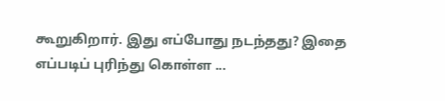கூறுகிறார். இது எப்போது நடந்தது? இதை எப்படிப் புரிந்து கொள்ள ...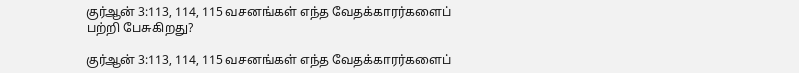குர்ஆன் 3:113, 114, 115 வசனங்கள் எந்த வேதக்காரர்களைப் பற்றி பேசுகிறது?

குர்ஆன் 3:113, 114, 115 வசனங்கள் எந்த வேதக்காரர்களைப்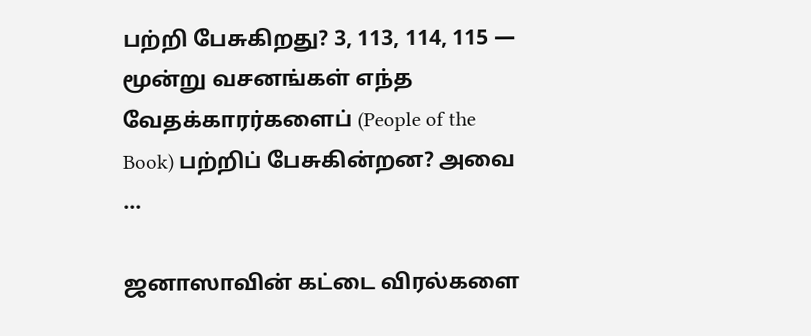பற்றி பேசுகிறது? 3, 113, 114, 115 — மூன்று வசனங்கள் எந்த வேதக்காரர்களைப் (People of the Book) பற்றிப் பேசுகின்றன? அவை ...

ஜனாஸாவின் கட்டை விரல்களை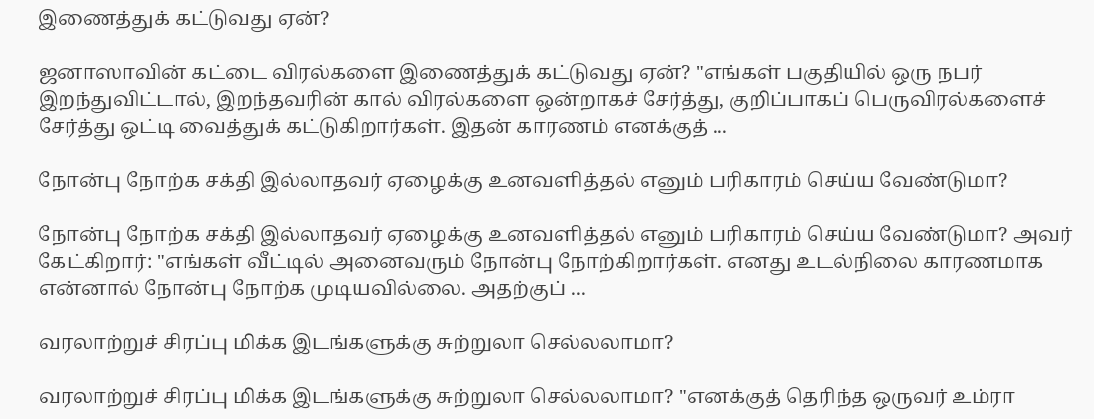இணைத்துக் கட்டுவது ஏன்?

ஜனாஸாவின் கட்டை விரல்களை இணைத்துக் கட்டுவது ஏன்? "எங்கள் பகுதியில் ஒரு நபர் இறந்துவிட்டால், இறந்தவரின் கால் விரல்களை ஒன்றாகச் சேர்த்து, குறிப்பாகப் பெருவிரல்களைச் சேர்த்து ஒட்டி வைத்துக் கட்டுகிறார்கள். இதன் காரணம் எனக்குத் ...

நோன்பு நோற்க சக்தி இல்லாதவர் ஏழைக்கு உனவளித்தல் எனும் பரிகாரம் செய்ய வேண்டுமா?

நோன்பு நோற்க சக்தி இல்லாதவர் ஏழைக்கு உனவளித்தல் எனும் பரிகாரம் செய்ய வேண்டுமா? அவர் கேட்கிறார்: "எங்கள் வீட்டில் அனைவரும் நோன்பு நோற்கிறார்கள். எனது உடல்நிலை காரணமாக என்னால் நோன்பு நோற்க முடியவில்லை. அதற்குப் ...

வரலாற்றுச் சிரப்பு மிக்க இடங்களுக்கு சுற்றுலா செல்லலாமா?

வரலாற்றுச் சிரப்பு மிக்க இடங்களுக்கு சுற்றுலா செல்லலாமா? "எனக்குத் தெரிந்த ஒருவர் உம்ரா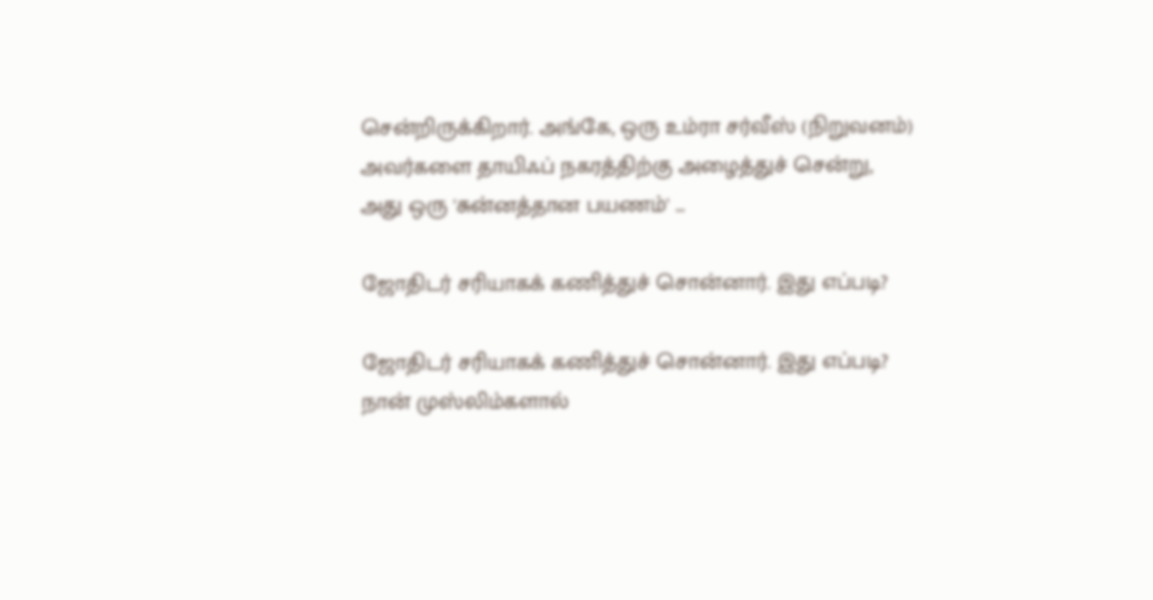சென்றிருக்கிறார். அங்கே, ஒரு உம்ரா சர்வீஸ் (நிறுவனம்) அவர்களை தாயிஃப் நகரத்திற்கு அழைத்துச் சென்று, அது ஒரு 'சுன்னத்தான பயணம்' ...

ஜோதிடர் சரியாகக் கணித்துச் சொன்னார். இது எப்படி?

ஜோதிடர் சரியாகக் கணித்துச் சொன்னார். இது எப்படி? நான் முஸ்லிம்களால்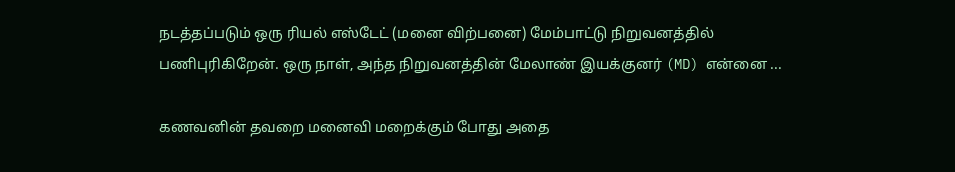நடத்தப்படும் ஒரு ரியல் எஸ்டேட் (மனை விற்பனை) மேம்பாட்டு நிறுவனத்தில் பணிபுரிகிறேன். ஒரு நாள், அந்த நிறுவனத்தின் மேலாண் இயக்குனர் (MD) என்னை ...

கணவனின் தவறை மனைவி மறைக்கும் போது அதை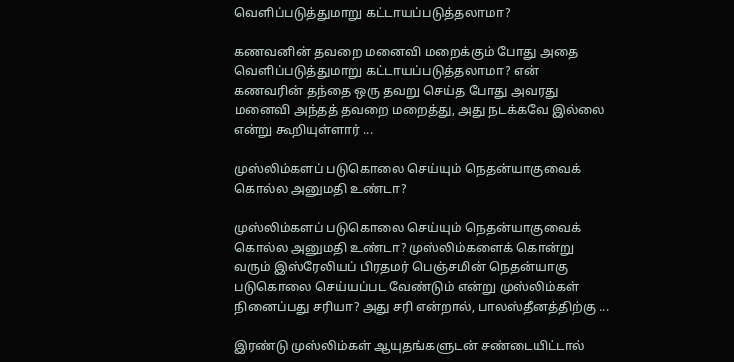வெளிப்படுத்துமாறு கட்டாயப்படுத்தலாமா?

கணவனின் தவறை மனைவி மறைக்கும் போது அதை வெளிப்படுத்துமாறு கட்டாயப்படுத்தலாமா? என் கணவரின் தந்தை ஒரு தவறு செய்த போது அவரது மனைவி அந்தத் தவறை மறைத்து, அது நடக்கவே இல்லை என்று கூறியுள்ளார் ...

முஸ்லிம்களப் படுகொலை செய்யும் நெதன்யாகுவைக் கொல்ல அனுமதி உண்டா?

முஸ்லிம்களப் படுகொலை செய்யும் நெதன்யாகுவைக் கொல்ல அனுமதி உண்டா? முஸ்லிம்களைக் கொன்று வரும் இஸ்ரேலியப் பிரதமர் பெஞ்சமின் நெதன்யாகு படுகொலை செய்யப்பட வேண்டும் என்று முஸ்லிம்கள் நினைப்பது சரியா? அது சரி என்றால், பாலஸ்தீனத்திற்கு ...

இரண்டு முஸ்லிம்கள் ஆயுதங்களுடன் சண்டையிட்டால்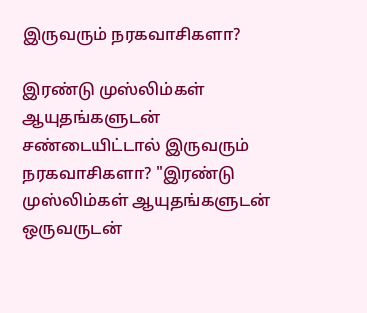இருவரும் நரகவாசிகளா?

இரண்டு முஸ்லிம்கள் ஆயுதங்களுடன் சண்டையிட்டால் இருவரும் நரகவாசிகளா? "இரண்டு முஸ்லிம்கள் ஆயுதங்களுடன் ஒருவருடன்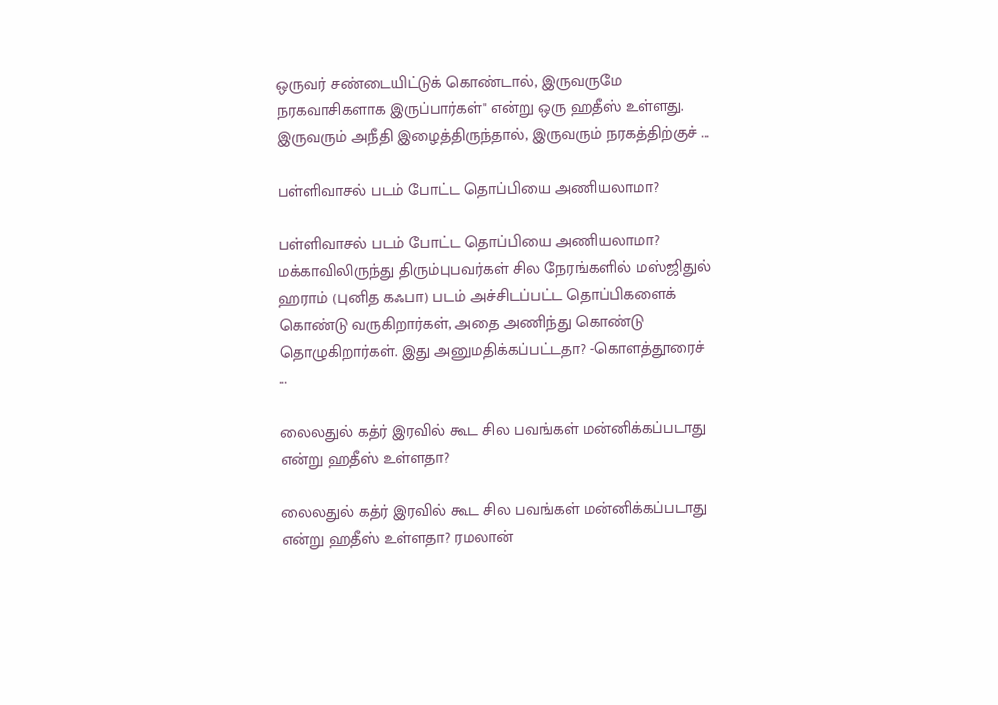ஒருவர் சண்டையிட்டுக் கொண்டால், இருவருமே நரகவாசிகளாக இருப்பார்கள்" என்று ஒரு ஹதீஸ் உள்ளது. இருவரும் அநீதி இழைத்திருந்தால், இருவரும் நரகத்திற்குச் ...

பள்ளிவாசல் படம் போட்ட தொப்பியை அணியலாமா?

பள்ளிவாசல் படம் போட்ட தொப்பியை அணியலாமா? மக்காவிலிருந்து திரும்புபவர்கள் சில நேரங்களில் மஸ்ஜிதுல் ஹராம் (புனித கஃபா) படம் அச்சிடப்பட்ட தொப்பிகளைக் கொண்டு வருகிறார்கள், அதை அணிந்து கொண்டு தொழுகிறார்கள். இது அனுமதிக்கப்பட்டதா? -கொளத்தூரைச் ...

லைலதுல் கத்ர் இரவில் கூட சில பவங்கள் மன்னிக்கப்படாது என்று ஹதீஸ் உள்ளதா?

லைலதுல் கத்ர் இரவில் கூட சில பவங்கள் மன்னிக்கப்படாது என்று ஹதீஸ் உள்ளதா? ரமலான்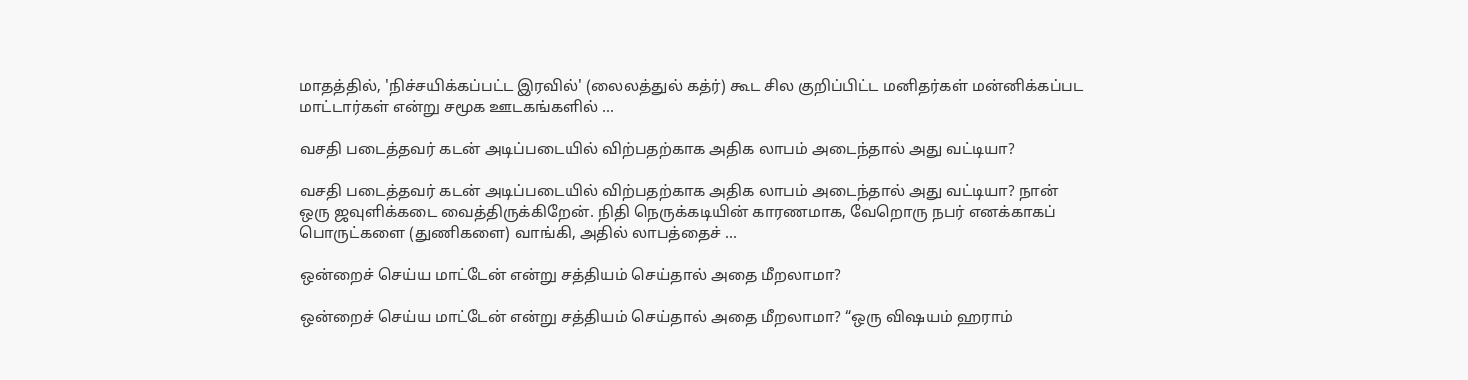மாதத்தில், 'நிச்சயிக்கப்பட்ட இரவில்' (லைலத்துல் கத்ர்) கூட சில குறிப்பிட்ட மனிதர்கள் மன்னிக்கப்பட மாட்டார்கள் என்று சமூக ஊடகங்களில் ...

வசதி படைத்தவர் கடன் அடிப்படையில் விற்பதற்காக அதிக லாபம் அடைந்தால் அது வட்டியா?

வசதி படைத்தவர் கடன் அடிப்படையில் விற்பதற்காக அதிக லாபம் அடைந்தால் அது வட்டியா? நான் ஒரு ஜவுளிக்கடை வைத்திருக்கிறேன். நிதி நெருக்கடியின் காரணமாக, வேறொரு நபர் எனக்காகப் பொருட்களை (துணிகளை) வாங்கி, அதில் லாபத்தைச் ...

ஒன்றைச் செய்ய மாட்டேன் என்று சத்தியம் செய்தால் அதை மீறலாமா?

ஒன்றைச் செய்ய மாட்டேன் என்று சத்தியம் செய்தால் அதை மீறலாமா? “ஒரு விஷயம் ஹராம்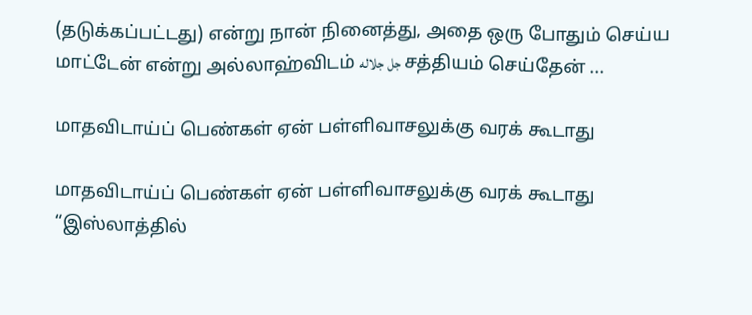(தடுக்கப்பட்டது) என்று நான் நினைத்து, அதை ஒரு போதும் செய்ய மாட்டேன் என்று அல்லாஹ்விடம் جل جلاله சத்தியம் செய்தேன் ...

மாதவிடாய்ப் பெண்கள் ஏன் பள்ளிவாசலுக்கு வரக் கூடாது

மாதவிடாய்ப் பெண்கள் ஏன் பள்ளிவாசலுக்கு வரக் கூடாது “இஸ்லாத்தில்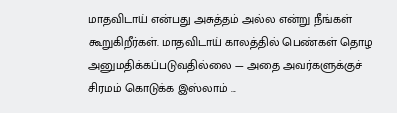மாதவிடாய் என்பது அசுத்தம் அல்ல என்று நீங்கள் கூறுகிறீர்கள். மாதவிடாய் காலத்தில் பெண்கள் தொழ அனுமதிக்கப்படுவதில்லை — அதை அவர்களுக்குச் சிரமம் கொடுக்க இஸ்லாம் ...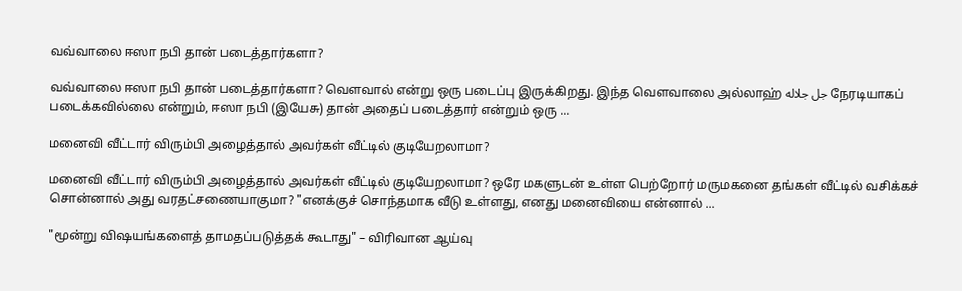வவ்வாலை ஈஸா நபி தான் படைத்தார்களா?

வவ்வாலை ஈஸா நபி தான் படைத்தார்களா? வௌவால் என்று ஒரு படைப்பு இருக்கிறது. இந்த வௌவாலை அல்லாஹ் جل جلاله நேரடியாகப் படைக்கவில்லை என்றும், ஈஸா நபி (இயேசு) தான் அதைப் படைத்தார் என்றும் ஒரு ...

மனைவி வீட்டார் விரும்பி அழைத்தால் அவர்கள் வீட்டில் குடியேறலாமா?

மனைவி வீட்டார் விரும்பி அழைத்தால் அவர்கள் வீட்டில் குடியேறலாமா? ஒரே மகளுடன் உள்ள பெற்றோர் மருமகனை தங்கள் வீட்டில் வசிக்கச் சொன்னால் அது வரதட்சணையாகுமா? "எனக்குச் சொந்தமாக வீடு உள்ளது, எனது மனைவியை என்னால் ...

"மூன்று விஷயங்களைத் தாமதப்படுத்தக் கூடாது" – விரிவான ஆய்வு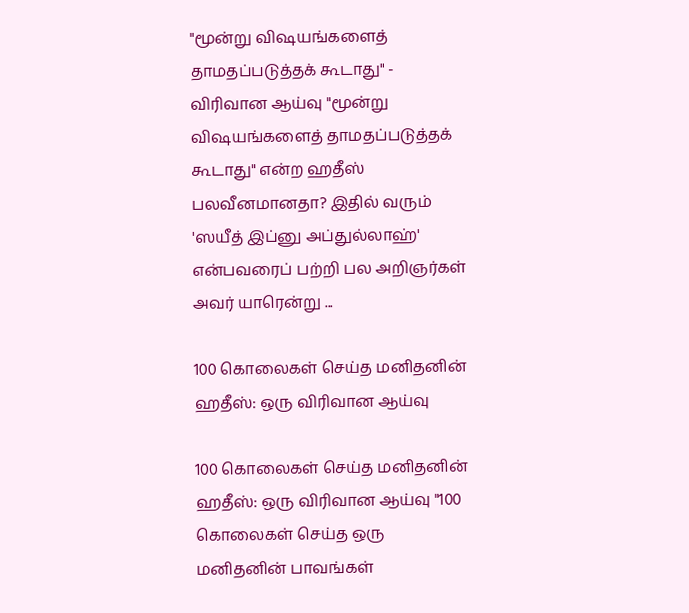"மூன்று விஷயங்களைத் தாமதப்படுத்தக் கூடாது" - விரிவான ஆய்வு "மூன்று விஷயங்களைத் தாமதப்படுத்தக் கூடாது" என்ற ஹதீஸ் பலவீனமானதா? இதில் வரும் 'ஸயீத் இப்னு அப்துல்லாஹ்' என்பவரைப் பற்றி பல அறிஞர்கள் அவர் யாரென்று ...

100 கொலைகள் செய்த மனிதனின் ஹதீஸ்: ஒரு விரிவான ஆய்வு

100 கொலைகள் செய்த மனிதனின் ஹதீஸ்: ஒரு விரிவான ஆய்வு "100 கொலைகள் செய்த ஒரு மனிதனின் பாவங்கள்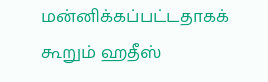மன்னிக்கப்பட்டதாகக் கூறும் ஹதீஸ்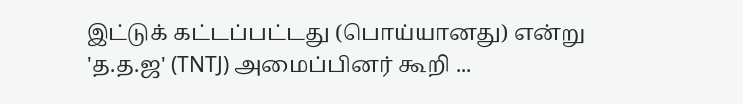இட்டுக் கட்டப்பட்டது (பொய்யானது) என்று 'த.த.ஜ' (TNTJ) அமைப்பினர் கூறி ...